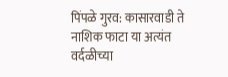पिंपळे गुरव: कासारवाडी ते नाशिक फाटा या अत्यंत वर्दळीच्या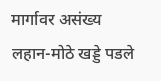मार्गावर असंख्य लहान-मोठे खड्डे पडले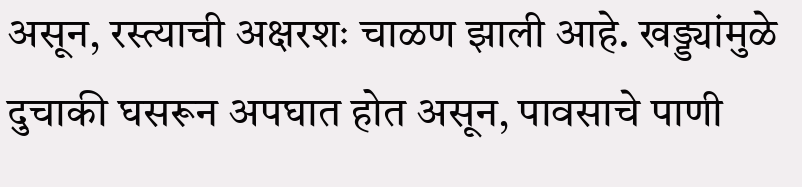असून, रस्त्याची अक्षरशः चाळण झाली आहे. खड्ड्यांमुळे दुचाकी घसरून अपघात होत असून, पावसाचे पाणी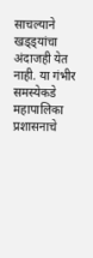साचल्याने खड्ड्यांचा अंदाजही येत नाही. या गंभीर समस्येकडे महापालिका प्रशासनाचे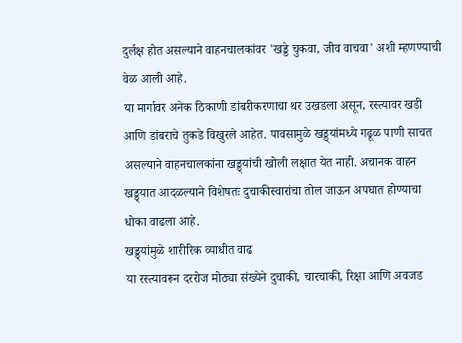दुर्लक्ष होत असल्याने वाहनचालकांवर 'खड्डे चुकवा, जीव वाचवा' अशी म्हणण्याची वेळ आली आहे.
या मार्गावर अनेक ठिकाणी डांबरीकरणाचा थर उखडला असून, रस्त्यावर खडी आणि डांबराचे तुकडे विखुरले आहेत. पावसामुळे खड्ड्यांमध्ये गढूळ पाणी साचत असल्याने वाहनचालकांना खड्ड्यांची खोली लक्षात येत नाही. अचानक वाहन खड्ड्यात आदळल्याने विशेषतः दुचाकीस्वारांचा तोल जाऊन अपघात होण्याचा धोका वाढला आहे.
खड्ड्यांमुळे शारीरिक व्याधीत वाढ
या रस्त्यावरून दररोज मोठ्या संख्येने दुचाकी, चारचाकी, रिक्षा आणि अवजड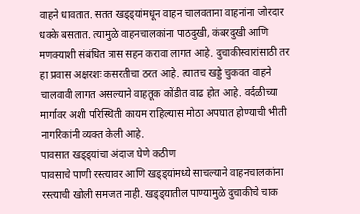वाहने धावतात. सतत खड्ड्यांमधून वाहन चालवताना वाहनांना जोरदार धक्के बसतात. त्यामुळे वाहनचालकांना पाठदुखी, कंबरदुखी आणि मणक्याशी संबंधित त्रास सहन करावा लागत आहे. दुचाकीस्वारांसाठी तर हा प्रवास अक्षरशः कसरतीचा ठरत आहे. त्यातच खड्डे चुकवत वाहने चालवावी लागत असल्याने वाहतूक कोंडीत वाढ होत आहे. वर्दळीच्या मार्गावर अशी परिस्थिती कायम राहिल्यास मोठा अपघात होण्याची भीती नागरिकांनी व्यक्त केली आहे.
पावसात खड्ड्यांचा अंदाज घेणे कठीण
पावसाचे पाणी रस्त्यावर आणि खड्ड्यांमध्ये साचल्याने वाहनचालकांना रस्त्याची खोली समजत नाही. खड्ड्यातील पाण्यामुळे दुचाकीचे चाक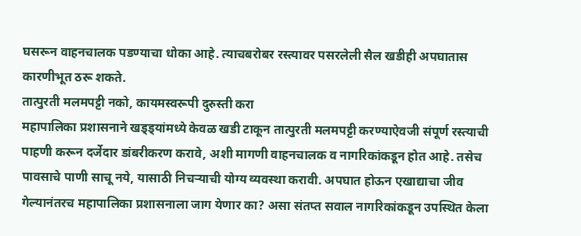घसरून वाहनचालक पडण्याचा धोका आहे. त्याचबरोबर रस्त्यावर पसरलेली सैल खडीही अपघातास कारणीभूत ठरू शकते.
तात्पुरती मलमपट्टी नको, कायमस्वरूपी दुरुस्ती करा
महापालिका प्रशासनाने खड्ड्यांमध्ये केवळ खडी टाकून तात्पुरती मलमपट्टी करण्याऐवजी संपूर्ण रस्त्याची पाहणी करून दर्जेदार डांबरीकरण करावे, अशी मागणी वाहनचालक व नागरिकांकडून होत आहे. तसेच पावसाचे पाणी साचू नये, यासाठी निचऱ्याची योग्य व्यवस्था करावी. अपघात होऊन एखाद्याचा जीव गेल्यानंतरच महापालिका प्रशासनाला जाग येणार का? असा संतप्त सवाल नागरिकांकडून उपस्थित केला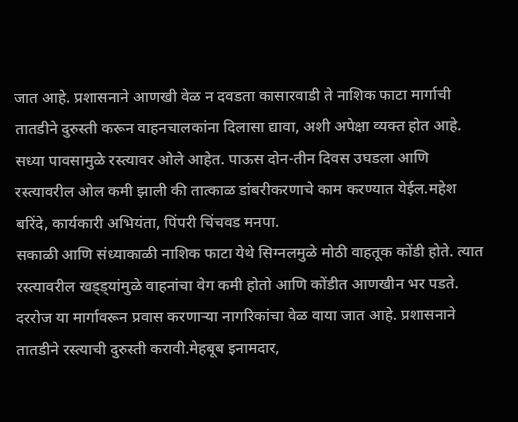जात आहे. प्रशासनाने आणखी वेळ न दवडता कासारवाडी ते नाशिक फाटा मार्गाची तातडीने दुरुस्ती करून वाहनचालकांना दिलासा द्यावा, अशी अपेक्षा व्यक्त होत आहे.
सध्या पावसामुळे रस्त्यावर ओले आहेत. पाऊस दोन-तीन दिवस उघडला आणि रस्त्यावरील ओल कमी झाली की तात्काळ डांबरीकरणाचे काम करण्यात येईल.महेश बरिंदे, कार्यकारी अभियंता, पिंपरी चिंचवड मनपा.
सकाळी आणि संध्याकाळी नाशिक फाटा येथे सिग्नलमुळे मोठी वाहतूक कोंडी होते. त्यात रस्त्यावरील खड्ड्यांमुळे वाहनांचा वेग कमी होतो आणि कोंडीत आणखीन भर पडते. दररोज या मार्गावरून प्रवास करणाऱ्या नागरिकांचा वेळ वाया जात आहे. प्रशासनाने तातडीने रस्त्याची दुरुस्ती करावी.मेहबूब इनामदार,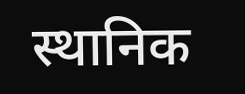स्थानिक